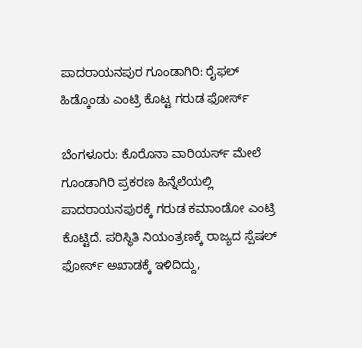ಪಾದರಾಯನಪುರ ಗೂಂಡಾಗಿರಿ: ರೈಫಲ್ ಹಿಡ್ಕೊಂಡು ಎಂಟ್ರಿ ಕೊಟ್ಟ ಗರುಡ ಫೋರ್ಸ್

ಬೆಂಗಳೂರು: ಕೊರೊನಾ ವಾರಿಯರ್ಸ್ ಮೇಲೆ ಗೂಂಡಾಗಿರಿ ಪ್ರಕರಣ ಹಿನ್ನೆಲೆಯಲ್ಲಿ ಪಾದರಾಯನಪುರಕ್ಕೆ ಗರುಡ ಕಮಾಂಡೋ ಎಂಟ್ರಿ ಕೊಟ್ಟಿದೆ. ಪರಿಸ್ಥಿತಿ ನಿಯಂತ್ರಣಕ್ಕೆ ರಾಜ್ಯದ ಸ್ಪೆಷಲ್ ಫೋರ್ಸ್ ಅಖಾಡಕ್ಕೆ ಇಳಿದಿದ್ದು,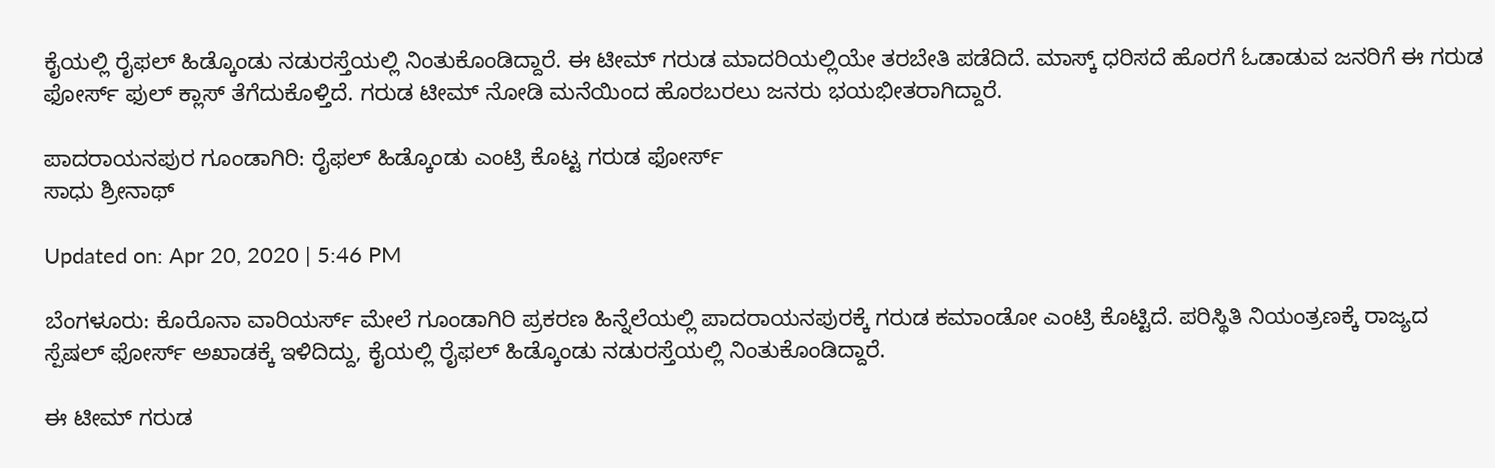ಕೈಯಲ್ಲಿ ರೈಫಲ್ ಹಿಡ್ಕೊಂಡು ನಡುರಸ್ತೆಯಲ್ಲಿ ನಿಂತುಕೊಂಡಿದ್ದಾರೆ. ಈ ಟೀಮ್ ಗರುಡ ಮಾದರಿಯಲ್ಲಿಯೇ ತರಬೇತಿ ಪಡೆದಿದೆ. ಮಾಸ್ಕ್ ಧರಿಸದೆ ಹೊರಗೆ ಓಡಾಡುವ ಜನರಿಗೆ ಈ ಗರುಡ ಫೋರ್ಸ್ ಫುಲ್ ಕ್ಲಾಸ್ ತೆಗೆದುಕೊಳ್ತಿದೆ. ಗರುಡ ಟೀಮ್ ನೋಡಿ ಮನೆಯಿಂದ ಹೊರಬರಲು ಜನರು ಭಯಭೀತರಾಗಿದ್ದಾರೆ.

ಪಾದರಾಯನಪುರ ಗೂಂಡಾಗಿರಿ: ರೈಫಲ್ ಹಿಡ್ಕೊಂಡು ಎಂಟ್ರಿ ಕೊಟ್ಟ ಗರುಡ ಫೋರ್ಸ್
ಸಾಧು ಶ್ರೀನಾಥ್

Updated on: Apr 20, 2020 | 5:46 PM

ಬೆಂಗಳೂರು: ಕೊರೊನಾ ವಾರಿಯರ್ಸ್ ಮೇಲೆ ಗೂಂಡಾಗಿರಿ ಪ್ರಕರಣ ಹಿನ್ನೆಲೆಯಲ್ಲಿ ಪಾದರಾಯನಪುರಕ್ಕೆ ಗರುಡ ಕಮಾಂಡೋ ಎಂಟ್ರಿ ಕೊಟ್ಟಿದೆ. ಪರಿಸ್ಥಿತಿ ನಿಯಂತ್ರಣಕ್ಕೆ ರಾಜ್ಯದ ಸ್ಪೆಷಲ್ ಫೋರ್ಸ್ ಅಖಾಡಕ್ಕೆ ಇಳಿದಿದ್ದು, ಕೈಯಲ್ಲಿ ರೈಫಲ್ ಹಿಡ್ಕೊಂಡು ನಡುರಸ್ತೆಯಲ್ಲಿ ನಿಂತುಕೊಂಡಿದ್ದಾರೆ.

ಈ ಟೀಮ್ ಗರುಡ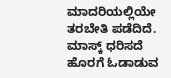ಮಾದರಿಯಲ್ಲಿಯೇ ತರಬೇತಿ ಪಡೆದಿದೆ. ಮಾಸ್ಕ್ ಧರಿಸದೆ ಹೊರಗೆ ಓಡಾಡುವ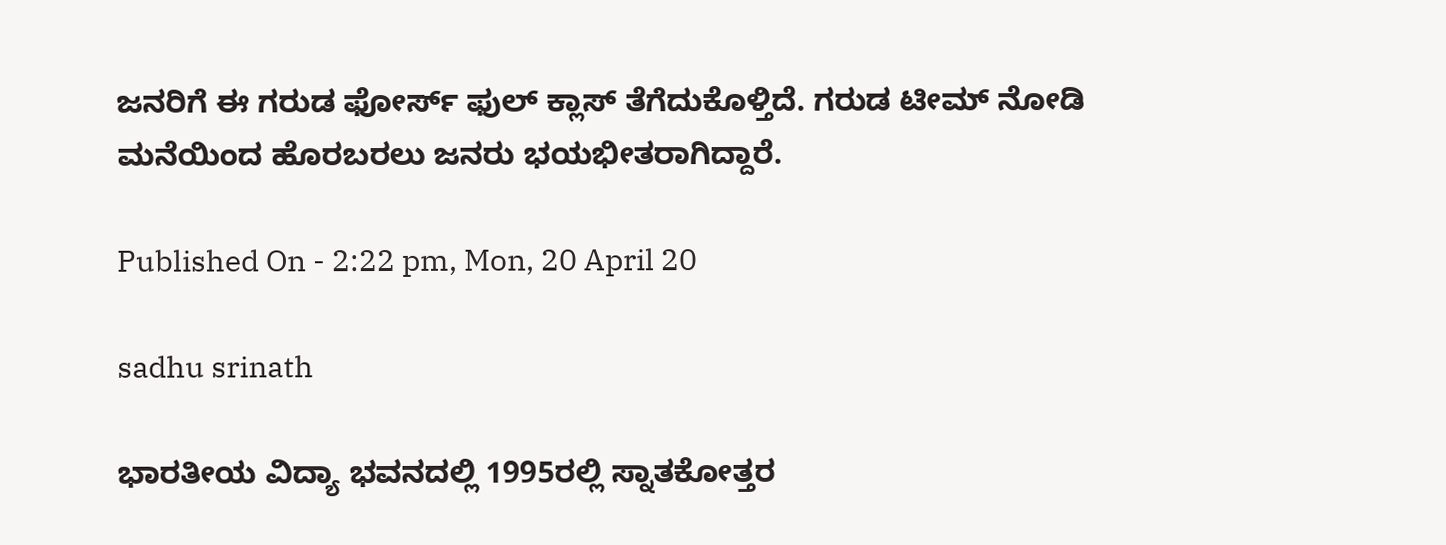ಜನರಿಗೆ ಈ ಗರುಡ ಫೋರ್ಸ್ ಫುಲ್ ಕ್ಲಾಸ್ ತೆಗೆದುಕೊಳ್ತಿದೆ. ಗರುಡ ಟೀಮ್ ನೋಡಿ ಮನೆಯಿಂದ ಹೊರಬರಲು ಜನರು ಭಯಭೀತರಾಗಿದ್ದಾರೆ.

Published On - 2:22 pm, Mon, 20 April 20

sadhu srinath

ಭಾರತೀಯ ವಿದ್ಯಾ ಭವನದಲ್ಲಿ 1995ರಲ್ಲಿ ಸ್ನಾತಕೋತ್ತರ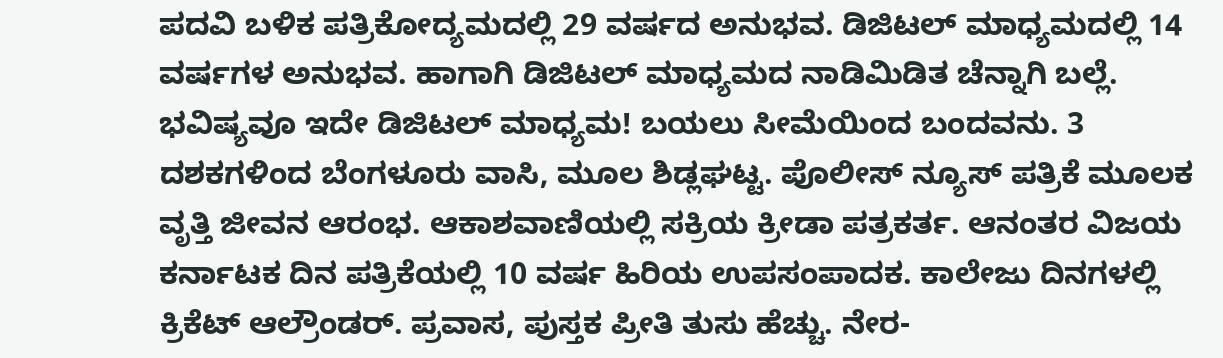ಪದವಿ ಬಳಿಕ ಪತ್ರಿಕೋದ್ಯಮದಲ್ಲಿ 29 ವರ್ಷದ ಅನುಭವ. ಡಿಜಿಟಲ್ ಮಾಧ್ಯಮದಲ್ಲಿ 14 ವರ್ಷಗಳ ಅನುಭವ. ಹಾಗಾಗಿ ಡಿಜಿಟಲ್ ಮಾಧ್ಯಮದ ನಾಡಿಮಿಡಿತ ಚೆನ್ನಾಗಿ ಬಲ್ಲೆ. ಭವಿಷ್ಯವೂ ಇದೇ ಡಿಜಿಟಲ್ ಮಾಧ್ಯಮ! ಬಯಲು ಸೀಮೆಯಿಂದ ಬಂದವನು. 3 ದಶಕಗಳಿಂದ ಬೆಂಗಳೂರು ವಾಸಿ, ಮೂಲ ಶಿಡ್ಲಘಟ್ಟ. ಪೊಲೀಸ್ ನ್ಯೂಸ್ ಪತ್ರಿಕೆ ಮೂಲಕ ವೃತ್ತಿ ಜೀವನ ಆರಂಭ. ಆಕಾಶವಾಣಿಯಲ್ಲಿ ಸಕ್ರಿಯ ಕ್ರೀಡಾ ಪತ್ರಕರ್ತ. ಆನಂತರ ವಿಜಯ ಕರ್ನಾಟಕ ದಿನ ಪತ್ರಿಕೆಯಲ್ಲಿ 10 ವರ್ಷ ಹಿರಿಯ ಉಪಸಂಪಾದಕ. ಕಾಲೇಜು ದಿನಗಳಲ್ಲಿ ಕ್ರಿಕೆಟ್ ಆಲ್ರೌಂಡರ್. ಪ್ರವಾಸ, ಪುಸ್ತಕ ಪ್ರೀತಿ ತುಸು ಹೆಚ್ಚು. ನೇರ-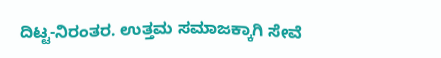ದಿಟ್ಟ-ನಿರಂತರ. ಉತ್ತಮ ಸಮಾಜಕ್ಕಾಗಿ ಸೇವೆ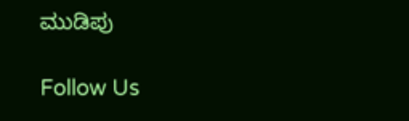ಮುಡಿಪು

Follow Us